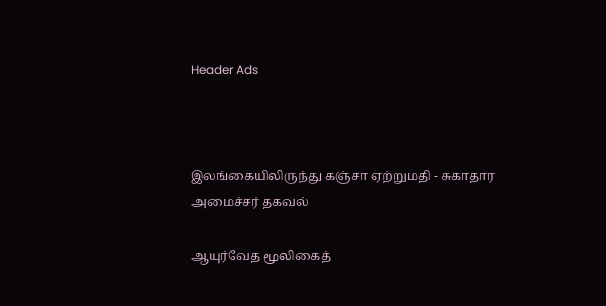Header Ads



இலங்கையிலிருந்து கஞ்சா ஏற்றுமதி - சுகாதார அமைச்சர் தகவல்

ஆயுர்வேத மூலிகைத்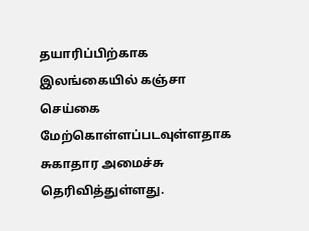தயாரிப்பிற்காக இலங்கையில் கஞ்சா செய்கை மேற்கொள்ளப்படவுள்ளதாக சுகாதார அமைச்சு தெரிவித்துள்ளது.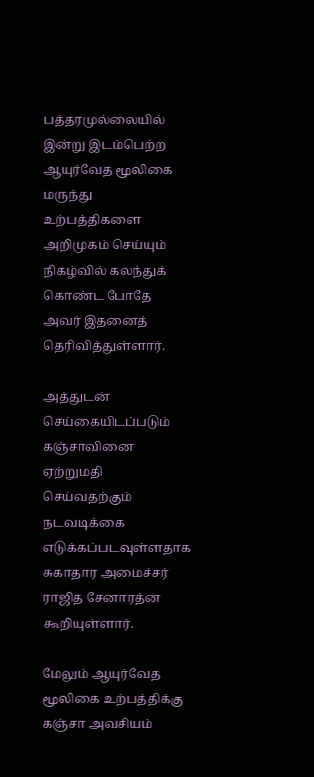பத்தரமுல்லையில் இன்று இடம்பெற்ற ஆயுர்வேத மூலிகை மருந்து உற்பத்திகளை அறிமுகம் செய்யும் நிகழ்வில் கலந்துக் கொண்ட போதே அவர் இதனைத் தெரிவித்துள்ளார்.

அத்துடன் செய்கையிடப்படும் கஞ்சாவினை ஏற்றுமதி செய்வதற்கும் நடவடிக்கை எடுக்கப்படவுள்ளதாக சுகாதார அமைச்சர் ராஜித சேனாரத்ன கூறியுள்ளார்.

மேலும் ஆயுர்வேத மூலிகை உற்பத்திக்கு கஞ்சா அவசியம்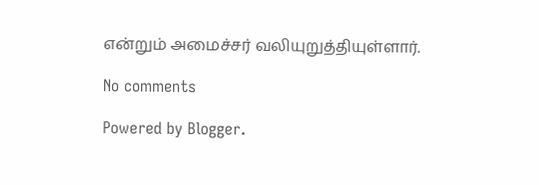என்றும் அமைச்சர் வலியுறுத்தியுள்ளார்.

No comments

Powered by Blogger.